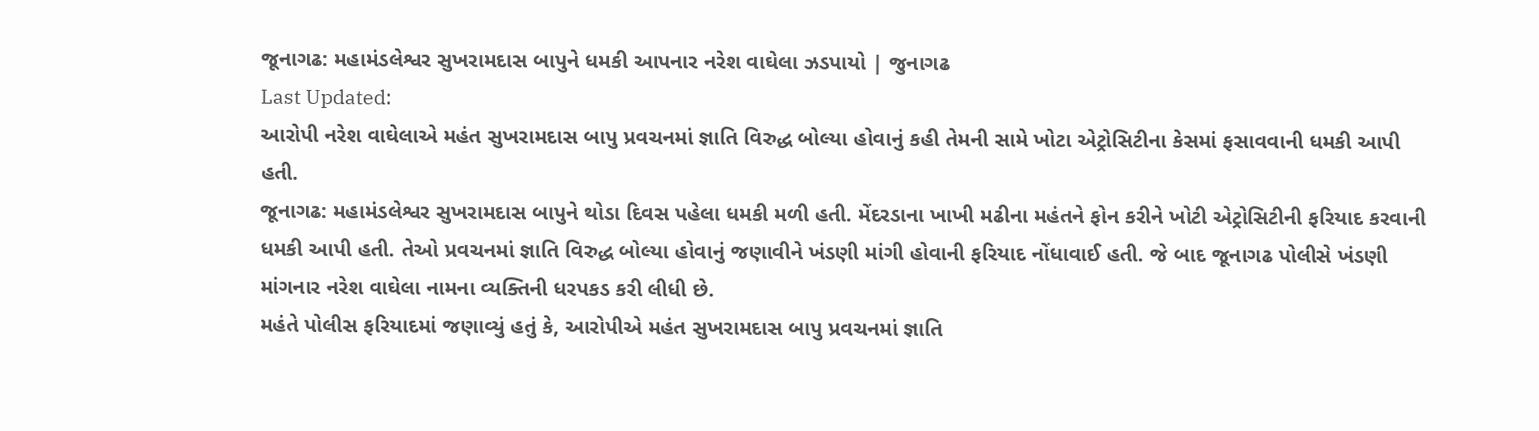જૂનાગઢ: મહામંડલેશ્વર સુખરામદાસ બાપુને ધમકી આપનાર નરેશ વાઘેલા ઝડપાયો | જુનાગઢ
Last Updated:
આરોપી નરેશ વાઘેલાએ મહંત સુખરામદાસ બાપુ પ્રવચનમાં જ્ઞાતિ વિરુદ્ધ બોલ્યા હોવાનું કહી તેમની સામે ખોટા એટ્રોસિટીના કેસમાં ફસાવવાની ધમકી આપી હતી.
જૂનાગઢ: મહામંડલેશ્વર સુખરામદાસ બાપુને થોડા દિવસ પહેલા ધમકી મળી હતી. મેંદરડાના ખાખી મઢીના મહંતને ફોન કરીને ખોટી એટ્રોસિટીની ફરિયાદ કરવાની ધમકી આપી હતી. તેઓ પ્રવચનમાં જ્ઞાતિ વિરુદ્ધ બોલ્યા હોવાનું જણાવીને ખંડણી માંગી હોવાની ફરિયાદ નોંધાવાઈ હતી. જે બાદ જૂનાગઢ પોલીસે ખંડણી માંગનાર નરેશ વાઘેલા નામના વ્યક્તિની ધરપકડ કરી લીધી છે.
મહંતે પોલીસ ફરિયાદમાં જણાવ્યું હતું કે, આરોપીએ મહંત સુખરામદાસ બાપુ પ્રવચનમાં જ્ઞાતિ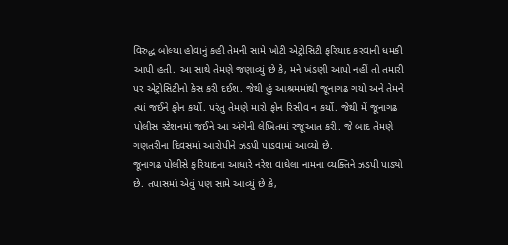વિરુદ્ધ બોલ્યા હોવાનું કહી તેમની સામે ખોટી એટ્રોસિટી ફરિયાદ કરવાની ધમકી આપી હતી. આ સાથે તેમણે જણાવ્યું છે કે, મને ખંડણી આપો નહીં તો તમારી પર એટ્રોસિટીનો કેસ કરી દઈશ. જેથી હું આશ્રમમાંથી જૂનાગઢ ગયો અને તેમને ત્યાં જઈને ફોન કર્યો. પરંતુ તેમણે મારો ફોન રિસીવ ન કર્યો. જેથી મેં જૂનાગઢ પોલીસ સ્ટેશનમાં જઈને આ અંગેની લેખિતમાં રજૂઆત કરી. જે બાદ તેમણે ગણતરીના દિવસમાં આરોપીને ઝડપી પાડવામાં આવ્યો છે.
જૂનાગઢ પોલીસે ફરિયાદના આધારે નરેશ વાઘેલા નામના વ્યક્તિને ઝડપી પાડ્યો છે. તપાસમાં એવું પણ સામે આવ્યું છે કે,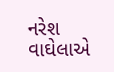નરેશ વાઘેલાએ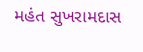મહંત સુખરામદાસ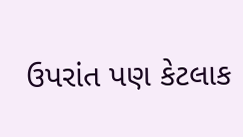ઉપરાંત પણ કેટલાક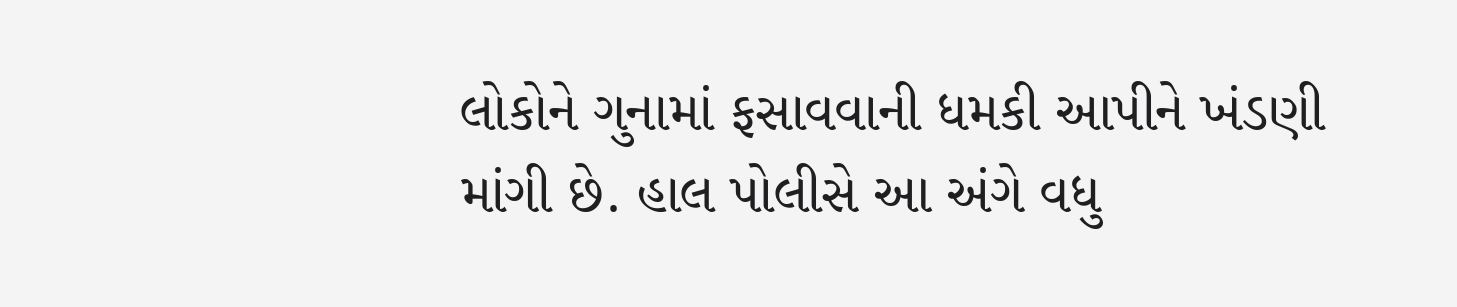લોકોને ગુનામાં ફસાવવાની ધમકી આપીને ખંડણી માંગી છે. હાલ પોલીસે આ અંગે વધુ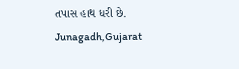તપાસ હાથ ધરી છે.
Junagadh,Gujarat